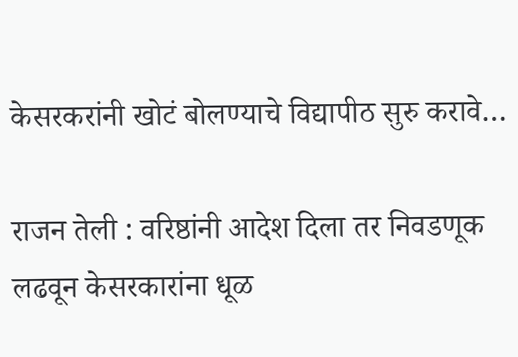केसरकरांनी खोटं बोलण्याचे विद्यापीठ सुरु करावे…

राजन तेली : वरिष्ठांनी आदेश दिला तर निवडणूक लढवून केसरकारांना धूळ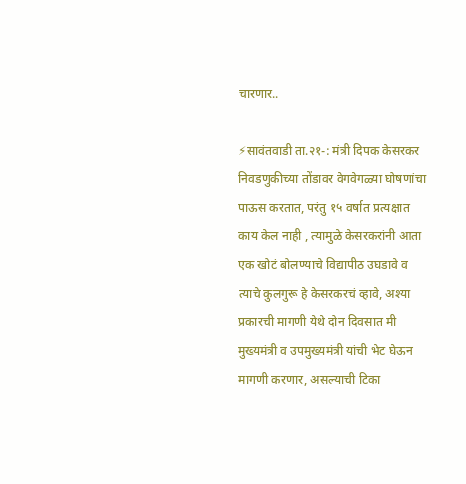चारणार..

⚡सावंतवाडी ता.२१-: मंत्री दिपक केसरकर निवडणुकीच्या तोंडावर वेगवेगळ्या घोषणांचा पाऊस करतात, परंतु १५ वर्षात प्रत्यक्षात काय केल नाही , त्यामुळे केसरकरांनी आता एक खोटं बोलण्याचे विद्यापीठ उघडावे व त्याचे कुलगुरू हे केसरकरचं व्हावे, अश्या प्रकारची मागणी येथे दोन दिवसात मी मुख्यमंत्री व उपमुख्यमंत्री यांची भेट घेऊन मागणी करणार, असल्याची टिका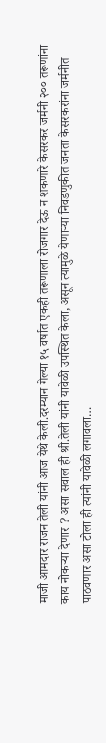माजी आमदार राजन तेली यांनी आज येथे केली.दरम्यान गेल्या १५ वर्षात एकही तरूणाला रोजगार देऊ न शकणारे केसरकर जर्मनी २०० तरूणांना काय नोकऱ्या देणार ? असा सवाल ही श्री.तेली यांनी यावेळी उपस्थित केला, असून त्यामुळे येणाऱ्या निवडणुकीत जनता केसरकरांना जर्मनीत पाठवणार असा टोला ही त्यांनी यावेळी लगावला…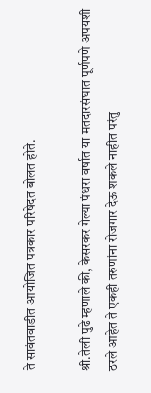ते सावंतवाडीत आयोजित पत्रकार परिषेदत बोलत होते.

श्री.तेली पुढे म्हणाले की, केसरकर गेल्या पंधरा वर्षात या मतदारसंघात पूर्णपणे अपयशी ठरले आहेत ते एकही तरुणांना रोजगार देऊ शकले नाहीत परंतु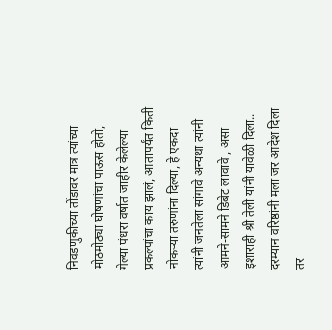निवडणुकीच्या तोंडावर मात्र त्यांच्या मोठमोठ्या घोषणांचा पाऊस होतो, गेल्या पंधरा वर्षात जाहीर केलेल्या प्रकल्पांचा काय झालं, आतापर्यंत किती नोकऱ्या तरुणांना दिल्या, हे एकदा त्यांनी जनतेला सांगावे अन्यथा त्यांनी आमने-सामने डिबेट लावावे , असा इशाराही श्री तेली यांनी यावेळी दिला..
दरम्यान वरिष्ठांनी मला जर आदेश दिला तर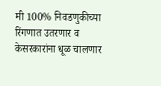मी 100% निवडणुकीच्या रिंगणात उतरणार व केसरकारांना धूळ चालणार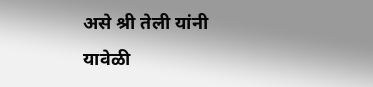असे श्री तेली यांनी यावेळी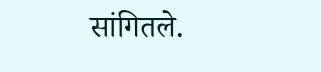सांगितले.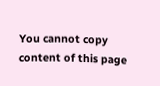You cannot copy content of this page